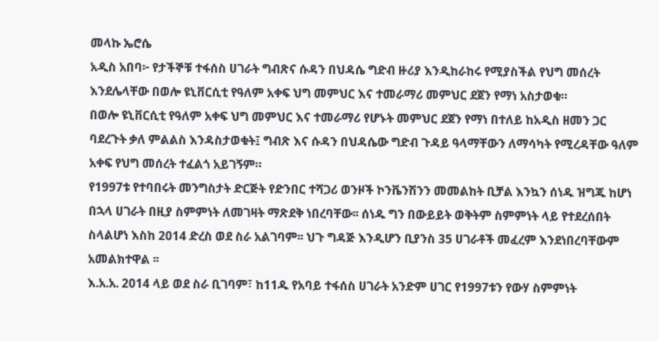መላኩ ኤሮሴ
አዲስ አበባ፦ የታችኞቹ ተፋሰስ ሀገራት ግብጽና ሱዳን በህዳሴ ግድብ ዙሪያ እንዲከራከሩ የሚያስችል የህግ መሰረት እንደሌላቸው በወሎ ዩኒቨርሲቲ የዓለም አቀፍ ህግ መምህር እና ተመራማሪ መምህር ደጀን የማነ አስታወቁ።
በወሎ ዩኒቨርሲቲ የዓለም አቀፍ ህግ መምህር እና ተመራማሪ የሆኑት መምህር ደጀን የማነ በተለይ ከአዲስ ዘመን ጋር ባደረጉት ቃለ ምልልስ እንዳስታወቁት፤ ግብጽ እና ሱዳን በህዳሴው ግድብ ጉዳይ ዓላማቸውን ለማሳካት የሚረዳቸው ዓለም አቀፍ የህግ መሰረት ተፈልጎ አይገኝም።
የ1997ቱ የተባበሩት መንግስታት ድርጅት የድንበር ተሻጋሪ ወንዞች ኮንቬንሽንን መመልከት ቢቻል እንኳን ሰነዱ ዝግጁ ከሆነ በኋላ ሀገራት በዚያ ስምምነት ለመገዛት ማጽደቅ ነበረባቸው፡፡ ሰነዱ ግን በውይይት ወቅትም ስምምነት ላይ የተደረሰበት ስላልሆነ እስከ 2014 ድረስ ወደ ስራ አልገባም፡፡ ህጉ ግዳጅ እንዲሆን ቢያንስ 35 ሀገራቶች መፈረም እንደነበረባቸውም አመልክተዋል ፡፡
እ.አ.አ. 2014 ላይ ወደ ስራ ቢገባም፣ ከ11ዱ የአባይ ተፋሰስ ሀገራት አንድም ሀገር የ1997ቱን የውሃ ስምምነት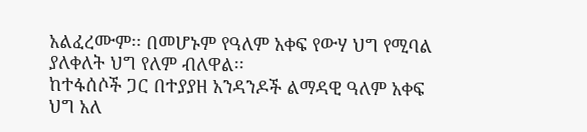አልፈረሙም፡፡ በመሆኑም የዓለም አቀፍ የውሃ ህግ የሚባል ያለቀለት ህግ የለም ብለዋል፡፡
ከተፋሰሶች ጋር በተያያዘ አንዳንዶች ልማዳዊ ዓለም አቀፍ ህግ አለ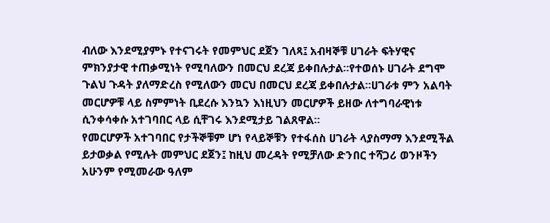ብለው እንደሚያምኑ የተናገሩት የመምህር ደጀን ገለጻ፤ አብዛኞቹ ሀገራት ፍትሃዊና ምክንያታዊ ተጠቃሚነት የሚባለውን በመርህ ደረጃ ይቀበሉታል።የተወሰኑ ሀገራት ደግሞ ጉልህ ጉዳት ያለማድረስ የሚለውን መርህ በመርህ ደረጃ ይቀበሉታል።ሀገራቱ ምን አልባት መርሆዎቹ ላይ ስምምነት ቢደረሱ እንኳን እነዚህን መርሆዎች ይዘው ለተግባራዊነቱ ሲንቀሳቀሱ አተገባበር ላይ ሲቸገሩ እንደሚታይ ገልጸዋል።
የመርሆዎች አተገባበር የታችኞቹም ሆነ የላይኞቹን የተፋሰስ ሀገራት ላያስማማ እንደሚችል ይታወቃል የሚሉት መምህር ደጀን፤ ከዚህ መረዳት የሚቻለው ድንበር ተሻጋሪ ወንዞችን አሁንም የሚመራው ዓለም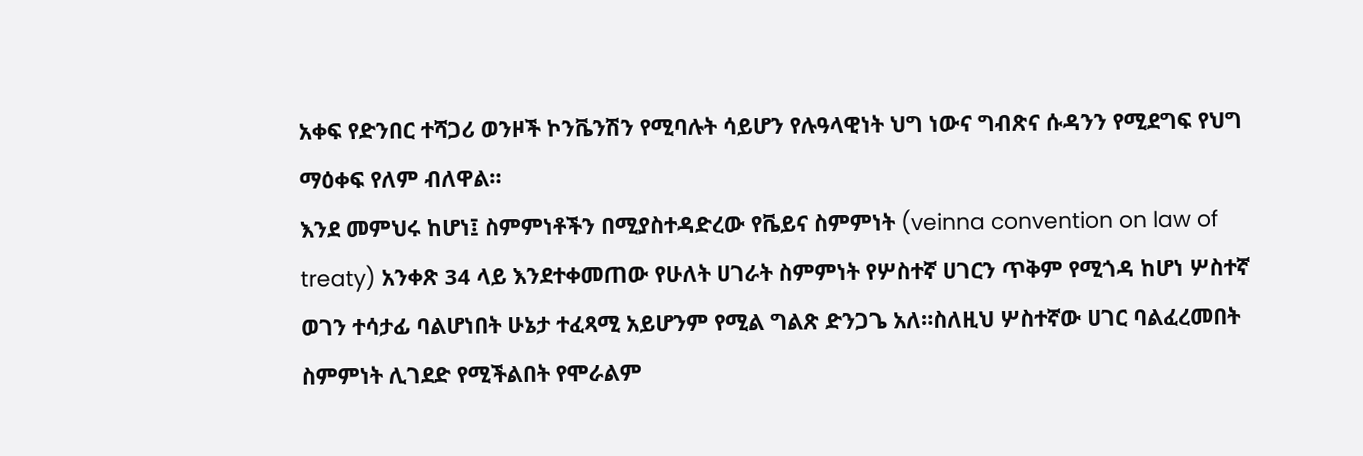አቀፍ የድንበር ተሻጋሪ ወንዞች ኮንቬንሽን የሚባሉት ሳይሆን የሉዓላዊነት ህግ ነውና ግብጽና ሱዳንን የሚደግፍ የህግ ማዕቀፍ የለም ብለዋል።
እንደ መምህሩ ከሆነ፤ ስምምነቶችን በሚያስተዳድረው የቬይና ስምምነት (veinna convention on law of treaty) አንቀጽ 34 ላይ እንደተቀመጠው የሁለት ሀገራት ስምምነት የሦስተኛ ሀገርን ጥቅም የሚጎዳ ከሆነ ሦስተኛ ወገን ተሳታፊ ባልሆነበት ሁኔታ ተፈጻሚ አይሆንም የሚል ግልጽ ድንጋጌ አለ።ስለዚህ ሦስተኛው ሀገር ባልፈረመበት ስምምነት ሊገደድ የሚችልበት የሞራልም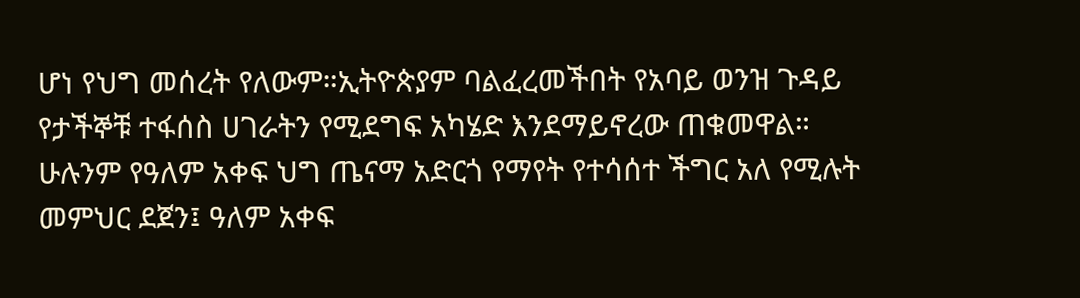ሆነ የህግ መሰረት የለውም።ኢትዮጵያም ባልፈረመችበት የአባይ ወንዝ ጉዳይ የታችኞቹ ተፋሰስ ሀገራትን የሚደግፍ አካሄድ እንደማይኖረው ጠቁመዋል።
ሁሉንም የዓለም አቀፍ ህግ ጤናማ አድርጎ የማየት የተሳሰተ ችግር አለ የሚሉት መምህር ደጀን፤ ዓለም አቀፍ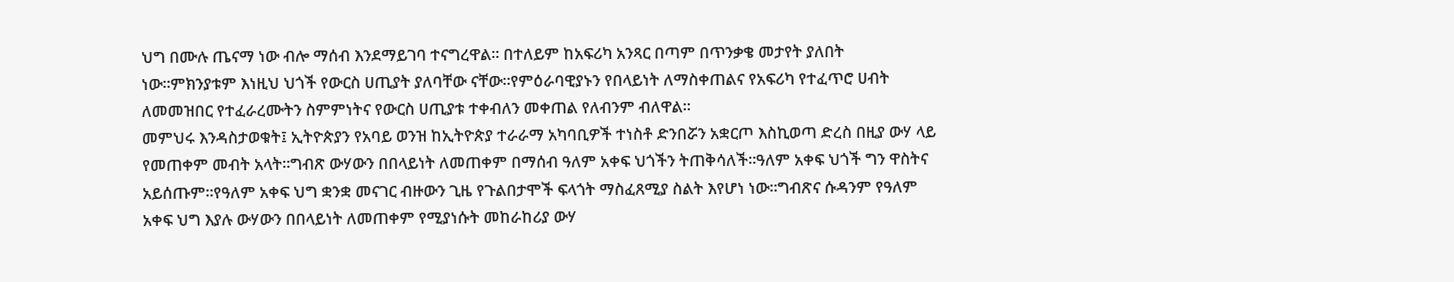ህግ በሙሉ ጤናማ ነው ብሎ ማሰብ እንደማይገባ ተናግረዋል። በተለይም ከአፍሪካ አንጻር በጣም በጥንቃቄ መታየት ያለበት ነው።ምክንያቱም እነዚህ ህጎች የውርስ ሀጢያት ያለባቸው ናቸው።የምዕራባዊያኑን የበላይነት ለማስቀጠልና የአፍሪካ የተፈጥሮ ሀብት ለመመዝበር የተፈራረሙትን ስምምነትና የውርስ ሀጢያቱ ተቀብለን መቀጠል የለብንም ብለዋል።
መምህሩ እንዳስታወቁት፤ ኢትዮጵያን የአባይ ወንዝ ከኢትዮጵያ ተራራማ አካባቢዎች ተነስቶ ድንበሯን አቋርጦ እስኪወጣ ድረስ በዚያ ውሃ ላይ የመጠቀም መብት አላት።ግብጽ ውሃውን በበላይነት ለመጠቀም በማሰብ ዓለም አቀፍ ህጎችን ትጠቅሳለች።ዓለም አቀፍ ህጎች ግን ዋስትና አይሰጡም።የዓለም አቀፍ ህግ ቋንቋ መናገር ብዙውን ጊዜ የጉልበታሞች ፍላጎት ማስፈጸሚያ ስልት እየሆነ ነው።ግብጽና ሱዳንም የዓለም አቀፍ ህግ እያሉ ውሃውን በበላይነት ለመጠቀም የሚያነሱት መከራከሪያ ውሃ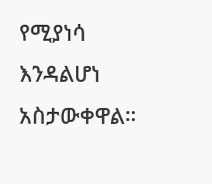የሚያነሳ እንዳልሆነ አስታውቀዋል።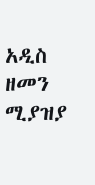አዲስ ዘመን ሚያዝያ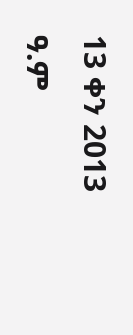13 ቀን 2013 ዓ.ም